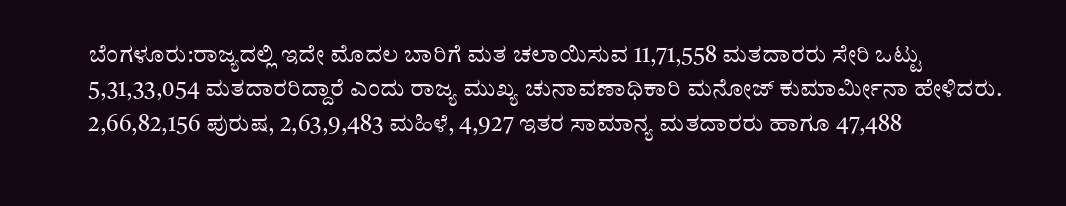ಬೆಂಗಳೂರು:ರಾಜ್ಯದಲ್ಲಿ ಇದೇ ಮೊದಲ ಬಾರಿಗೆ ಮತ ಚಲಾಯಿಸುವ 11,71,558 ಮತದಾರರು ಸೇರಿ ಒಟ್ಟು 5,31,33,054 ಮತದಾರರಿದ್ದಾರೆ ಎಂದು ರಾಜ್ಯ ಮುಖ್ಯ ಚುನಾವಣಾಧಿಕಾರಿ ಮನೋಜ್ ಕುಮಾರ್ವಿುೕನಾ ಹೇಳಿದರು.
2,66,82,156 ಪುರುಷ, 2,63,9,483 ಮಹಿಳೆ, 4,927 ಇತರ ಸಾಮಾನ್ಯ ಮತದಾರರು ಹಾಗೂ 47,488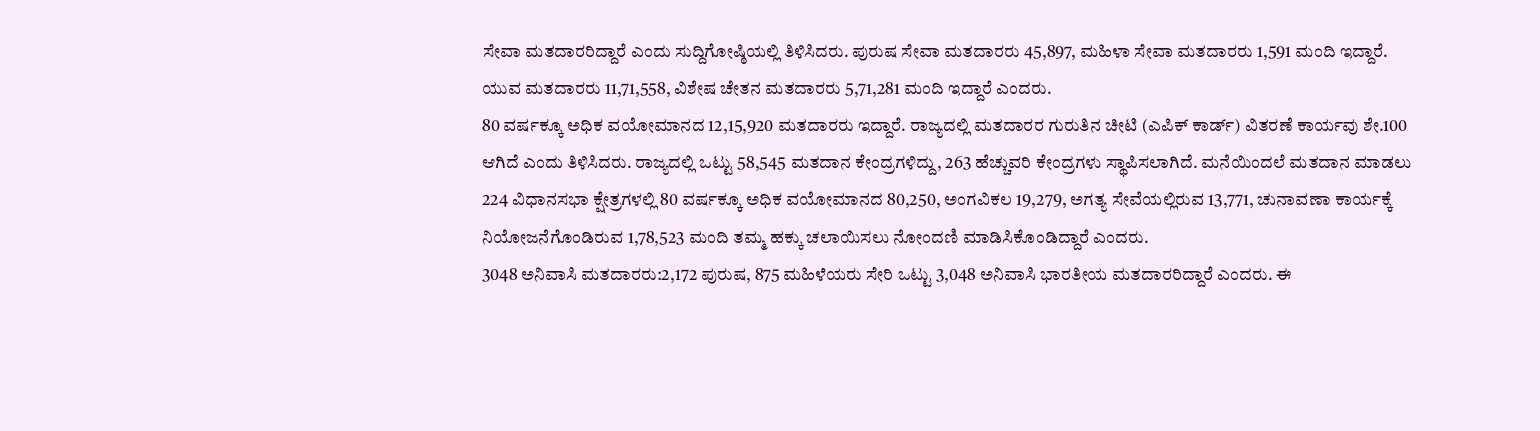ಸೇವಾ ಮತದಾರರಿದ್ದಾರೆ ಎಂದು ಸುದ್ದಿಗೋಷ್ಠಿಯಲ್ಲಿ ತಿಳಿಸಿದರು. ಪುರುಷ ಸೇವಾ ಮತದಾರರು 45,897, ಮಹಿಳಾ ಸೇವಾ ಮತದಾರರು 1,591 ಮಂದಿ ಇದ್ದಾರೆ. ಯುವ ಮತದಾರರು 11,71,558, ವಿಶೇಷ ಚೇತನ ಮತದಾರರು 5,71,281 ಮಂದಿ ಇದ್ದಾರೆ ಎಂದರು.
80 ವರ್ಷಕ್ಕೂ ಅಧಿಕ ವಯೋಮಾನದ 12,15,920 ಮತದಾರರು ಇದ್ದಾರೆ. ರಾಜ್ಯದಲ್ಲಿ ಮತದಾರರ ಗುರುತಿನ ಚೀಟಿ (ಎಪಿಕ್ ಕಾರ್ಡ್) ವಿತರಣೆ ಕಾರ್ಯವು ಶೇ.100 ಆಗಿದೆ ಎಂದು ತಿಳಿಸಿದರು. ರಾಜ್ಯದಲ್ಲಿ ಒಟ್ಟು 58,545 ಮತದಾನ ಕೇಂದ್ರಗಳಿದ್ದು, 263 ಹೆಚ್ಚುವರಿ ಕೇಂದ್ರಗಳು ಸ್ಥಾಪಿಸಲಾಗಿದೆ. ಮನೆಯಿಂದಲೆ ಮತದಾನ ಮಾಡಲು 224 ವಿಧಾನಸಭಾ ಕ್ಷೇತ್ರಗಳಲ್ಲಿ 80 ವರ್ಷಕ್ಕೂ ಅಧಿಕ ವಯೋಮಾನದ 80,250, ಅಂಗವಿಕಲ 19,279, ಅಗತ್ಯ ಸೇವೆಯಲ್ಲಿರುವ 13,771, ಚುನಾವಣಾ ಕಾರ್ಯಕ್ಕೆ ನಿಯೋಜನೆಗೊಂಡಿರುವ 1,78,523 ಮಂದಿ ತಮ್ಮ ಹಕ್ಕು ಚಲಾಯಿಸಲು ನೋಂದಣಿ ಮಾಡಿಸಿಕೊಂಡಿದ್ದಾರೆ ಎಂದರು.
3048 ಅನಿವಾಸಿ ಮತದಾರರು:2,172 ಪುರುಷ, 875 ಮಹಿಳೆಯರು ಸೇರಿ ಒಟ್ಟು 3,048 ಅನಿವಾಸಿ ಭಾರತೀಯ ಮತದಾರರಿದ್ದಾರೆ ಎಂದರು. ಈ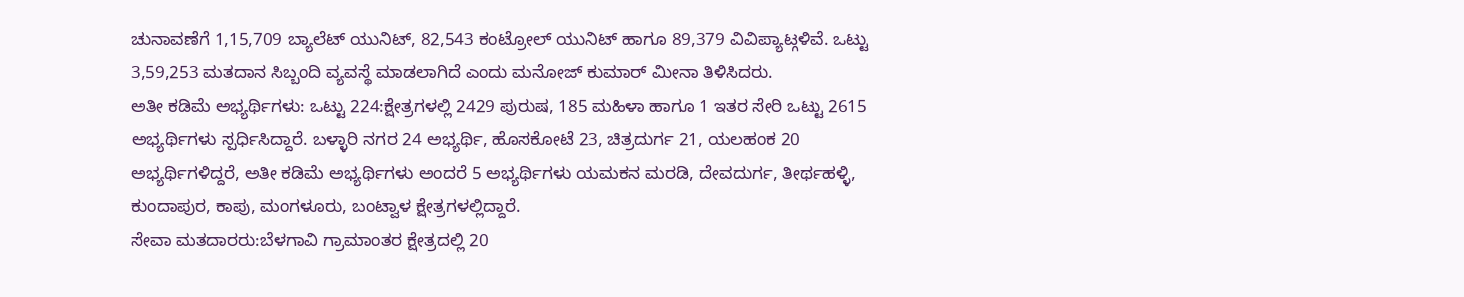ಚುನಾವಣೆಗೆ 1,15,709 ಬ್ಯಾಲೆಟ್ ಯುನಿಟ್, 82,543 ಕಂಟ್ರೋಲ್ ಯುನಿಟ್ ಹಾಗೂ 89,379 ವಿವಿಪ್ಯಾಟ್ಗಳಿವೆ. ಒಟ್ಟು 3,59,253 ಮತದಾನ ಸಿಬ್ಬಂದಿ ವ್ಯವಸ್ಥೆ ಮಾಡಲಾಗಿದೆ ಎಂದು ಮನೋಜ್ ಕುಮಾರ್ ಮೀನಾ ತಿಳಿಸಿದರು.
ಅತೀ ಕಡಿಮೆ ಅಭ್ಯರ್ಥಿಗಳು: ಒಟ್ಟು 224:ಕ್ಷೇತ್ರಗಳಲ್ಲಿ 2429 ಪುರುಷ, 185 ಮಹಿಳಾ ಹಾಗೂ 1 ಇತರ ಸೇರಿ ಒಟ್ಟು 2615 ಅಭ್ಯರ್ಥಿಗಳು ಸ್ಪರ್ಧಿಸಿದ್ದಾರೆ. ಬಳ್ಳಾರಿ ನಗರ 24 ಅಭ್ಯರ್ಥಿ, ಹೊಸಕೋಟೆ 23, ಚಿತ್ರದುರ್ಗ 21, ಯಲಹಂಕ 20 ಅಭ್ಯರ್ಥಿಗಳಿದ್ದರೆ, ಅತೀ ಕಡಿಮೆ ಅಭ್ಯರ್ಥಿಗಳು ಅಂದರೆ 5 ಅಭ್ಯರ್ಥಿಗಳು ಯಮಕನ ಮರಡಿ, ದೇವದುರ್ಗ, ತೀರ್ಥಹಳ್ಳಿ, ಕುಂದಾಪುರ, ಕಾಪು, ಮಂಗಳೂರು, ಬಂಟ್ವಾಳ ಕ್ಷೇತ್ರಗಳಲ್ಲಿದ್ದಾರೆ.
ಸೇವಾ ಮತದಾರರು:ಬೆಳಗಾವಿ ಗ್ರಾಮಾಂತರ ಕ್ಷೇತ್ರದಲ್ಲಿ 20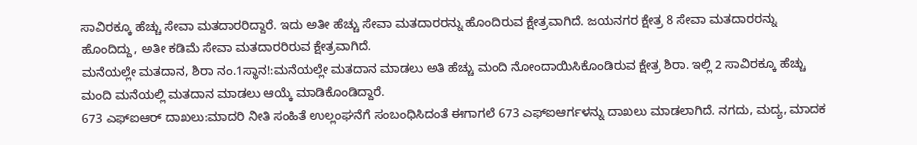ಸಾವಿರಕ್ಕೂ ಹೆಚ್ಚು ಸೇವಾ ಮತದಾರರಿದ್ದಾರೆ. ಇದು ಅತೀ ಹೆಚ್ಚು ಸೇವಾ ಮತದಾರರನ್ನು ಹೊಂದಿರುವ ಕ್ಷೇತ್ರವಾಗಿದೆ. ಜಯನಗರ ಕ್ಷೇತ್ರ 8 ಸೇವಾ ಮತದಾರರನ್ನು ಹೊಂದಿದ್ದು, ಅತೀ ಕಡಿಮೆ ಸೇವಾ ಮತದಾರರಿರುವ ಕ್ಷೇತ್ರವಾಗಿದೆ.
ಮನೆಯಲ್ಲೇ ಮತದಾನ, ಶಿರಾ ನಂ.1ಸ್ಥಾನ!:ಮನೆಯಲ್ಲೇ ಮತದಾನ ಮಾಡಲು ಅತಿ ಹೆಚ್ಚು ಮಂದಿ ನೋಂದಾಯಿಸಿಕೊಂಡಿರುವ ಕ್ಷೇತ್ರ ಶಿರಾ. ಇಲ್ಲಿ 2 ಸಾವಿರಕ್ಕೂ ಹೆಚ್ಚು ಮಂದಿ ಮನೆಯಲ್ಲಿ ಮತದಾನ ಮಾಡಲು ಆಯ್ಕೆ ಮಾಡಿಕೊಂಡಿದ್ದಾರೆ.
673 ಎಫ್ಐಆರ್ ದಾಖಲು:ಮಾದರಿ ನೀತಿ ಸಂಹಿತೆ ಉಲ್ಲಂಘನೆಗೆ ಸಂಬಂಧಿಸಿದಂತೆ ಈಗಾಗಲೆ 673 ಎಫ್ಐಆರ್ಗಳನ್ನು ದಾಖಲು ಮಾಡಲಾಗಿದೆ. ನಗದು, ಮದ್ಯ, ಮಾದಕ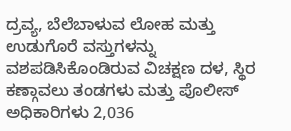ದ್ರವ್ಯ, ಬೆಲೆಬಾಳುವ ಲೋಹ ಮತ್ತು ಉಡುಗೊರೆ ವಸ್ತುಗಳನ್ನು ವಶಪಡಿಸಿಕೊಂಡಿರುವ ವಿಚಕ್ಷಣ ದಳ, ಸ್ಥಿರ ಕಣ್ಗಾವಲು ತಂಡಗಳು ಮತ್ತು ಪೊಲೀಸ್ ಅಧಿಕಾರಿಗಳು 2,036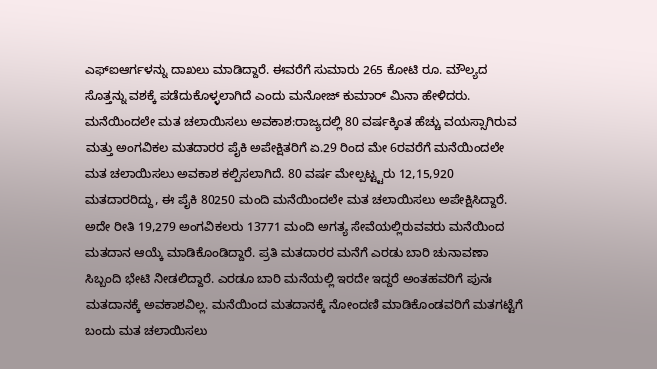ಎಫ್ಐಆರ್ಗಳನ್ನು ದಾಖಲು ಮಾಡಿದ್ದಾರೆ. ಈವರೆಗೆ ಸುಮಾರು 265 ಕೋಟಿ ರೂ. ಮೌಲ್ಯದ ಸೊತ್ತನ್ನು ವಶಕ್ಕೆ ಪಡೆದುಕೊಳ್ಳಲಾಗಿದೆ ಎಂದು ಮನೋಜ್ ಕುಮಾರ್ ಮಿನಾ ಹೇಳಿದರು.
ಮನೆಯಿಂದಲೇ ಮತ ಚಲಾಯಿಸಲು ಅವಕಾಶ:ರಾಜ್ಯದಲ್ಲಿ 80 ವರ್ಷಕ್ಕಿಂತ ಹೆಚ್ಚು ವಯಸ್ಸಾಗಿರುವ ಮತ್ತು ಅಂಗವಿಕಲ ಮತದಾರರ ಪೈಕಿ ಅಪೇಕ್ಷಿತರಿಗೆ ಏ.29 ರಿಂದ ಮೇ 6ರವರೆಗೆ ಮನೆಯಿಂದಲೇ ಮತ ಚಲಾಯಿಸಲು ಅವಕಾಶ ಕಲ್ಪಿಸಲಾಗಿದೆ. 80 ವರ್ಷ ಮೇಲ್ಪಟ್ಟ್ಟರು 12,15,920 ಮತದಾರರಿದ್ದು, ಈ ಪೈಕಿ 80250 ಮಂದಿ ಮನೆಯಿಂದಲೇ ಮತ ಚಲಾಯಿಸಲು ಅಪೇಕ್ಷಿಸಿದ್ದಾರೆ. ಅದೇ ರೀತಿ 19,279 ಅಂಗವಿಕಲರು 13771 ಮಂದಿ ಅಗತ್ಯ ಸೇವೆಯಲ್ಲಿರುವವರು ಮನೆಯಿಂದ ಮತದಾನ ಆಯ್ಕೆ ಮಾಡಿಕೊಂಡಿದ್ದಾರೆ. ಪ್ರತಿ ಮತದಾರರ ಮನೆಗೆ ಎರಡು ಬಾರಿ ಚುನಾವಣಾ ಸಿಬ್ಬಂದಿ ಭೇಟಿ ನೀಡಲಿದ್ದಾರೆ. ಎರಡೂ ಬಾರಿ ಮನೆಯಲ್ಲಿ ಇರದೇ ಇದ್ದರೆ ಅಂತಹವರಿಗೆ ಪುನಃ ಮತದಾನಕ್ಕೆ ಅವಕಾಶವಿಲ್ಲ. ಮನೆಯಿಂದ ಮತದಾನಕ್ಕೆ ನೋಂದಣಿ ಮಾಡಿಕೊಂಡವರಿಗೆ ಮತಗಟ್ಟೆಗೆ ಬಂದು ಮತ ಚಲಾಯಿಸಲು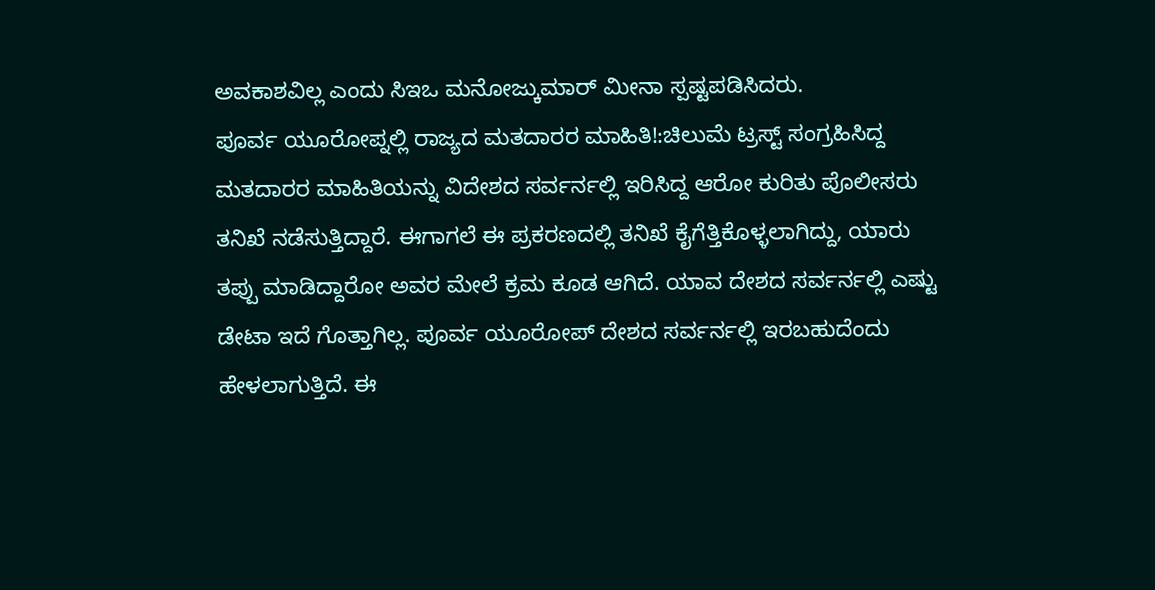ಅವಕಾಶವಿಲ್ಲ ಎಂದು ಸಿಇಒ ಮನೋಜ್ಕುಮಾರ್ ಮೀನಾ ಸ್ಪಷ್ಟಪಡಿಸಿದರು.
ಪೂರ್ವ ಯೂರೋಪ್ನಲ್ಲಿ ರಾಜ್ಯದ ಮತದಾರರ ಮಾಹಿತಿ!:ಚಿಲುಮೆ ಟ್ರಸ್ಟ್ ಸಂಗ್ರಹಿಸಿದ್ದ ಮತದಾರರ ಮಾಹಿತಿಯನ್ನು ವಿದೇಶದ ಸರ್ವರ್ನಲ್ಲಿ ಇರಿಸಿದ್ದ ಆರೋ ಕುರಿತು ಪೊಲೀಸರು ತನಿಖೆ ನಡೆಸುತ್ತಿದ್ದಾರೆ. ಈಗಾಗಲೆ ಈ ಪ್ರಕರಣದಲ್ಲಿ ತನಿಖೆ ಕೈಗೆತ್ತಿಕೊಳ್ಳಲಾಗಿದ್ದು, ಯಾರು ತಪ್ಪು ಮಾಡಿದ್ದಾರೋ ಅವರ ಮೇಲೆ ಕ್ರಮ ಕೂಡ ಆಗಿದೆ. ಯಾವ ದೇಶದ ಸರ್ವರ್ನಲ್ಲಿ ಎಷ್ಟು ಡೇಟಾ ಇದೆ ಗೊತ್ತಾಗಿಲ್ಲ. ಪೂರ್ವ ಯೂರೋಪ್ ದೇಶದ ಸರ್ವರ್ನಲ್ಲಿ ಇರಬಹುದೆಂದು ಹೇಳಲಾಗುತ್ತಿದೆ. ಈ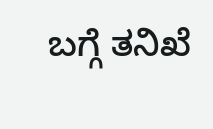ಬಗ್ಗೆ ತನಿಖೆ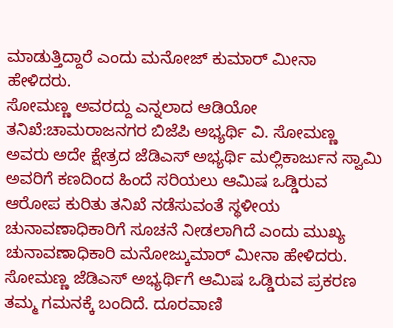ಮಾಡುತ್ತಿದ್ದಾರೆ ಎಂದು ಮನೋಜ್ ಕುಮಾರ್ ಮೀನಾ ಹೇಳಿದರು.
ಸೋಮಣ್ಣ ಅವರದ್ದು ಎನ್ನಲಾದ ಆಡಿಯೋ ತನಿಖೆ:ಚಾಮರಾಜನಗರ ಬಿಜೆಪಿ ಅಭ್ಯರ್ಥಿ ವಿ. ಸೋಮಣ್ಣ ಅವರು ಅದೇ ಕ್ಷೇತ್ರದ ಜೆಡಿಎಸ್ ಅಭ್ಯರ್ಥಿ ಮಲ್ಲಿಕಾರ್ಜುನ ಸ್ವಾಮಿ ಅವರಿಗೆ ಕಣದಿಂದ ಹಿಂದೆ ಸರಿಯಲು ಆಮಿಷ ಒಡ್ಡಿರುವ ಆರೋಪ ಕುರಿತು ತನಿಖೆ ನಡೆಸುವಂತೆ ಸ್ಥಳೀಯ ಚುನಾವಣಾಧಿಕಾರಿಗೆ ಸೂಚನೆ ನೀಡಲಾಗಿದೆ ಎಂದು ಮುಖ್ಯ ಚುನಾವಣಾಧಿಕಾರಿ ಮನೋಜ್ಕುಮಾರ್ ಮೀನಾ ಹೇಳಿದರು. ಸೋಮಣ್ಣ ಜೆಡಿಎಸ್ ಅಭ್ಯರ್ಥಿಗೆ ಆಮಿಷ ಒಡ್ಡಿರುವ ಪ್ರಕರಣ ತಮ್ಮ ಗಮನಕ್ಕೆ ಬಂದಿದೆ. ದೂರವಾಣಿ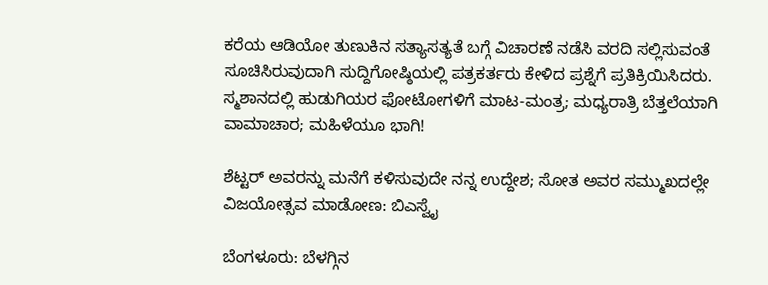ಕರೆಯ ಆಡಿಯೋ ತುಣುಕಿನ ಸತ್ಯಾಸತ್ಯತೆ ಬಗ್ಗೆ ವಿಚಾರಣೆ ನಡೆಸಿ ವರದಿ ಸಲ್ಲಿಸುವಂತೆ ಸೂಚಿಸಿರುವುದಾಗಿ ಸುದ್ದಿಗೋಷ್ಠಿಯಲ್ಲಿ ಪತ್ರಕರ್ತರು ಕೇಳಿದ ಪ್ರಶ್ನೆಗೆ ಪ್ರತಿಕ್ರಿಯಿಸಿದರು.
ಸ್ಮಶಾನದಲ್ಲಿ ಹುಡುಗಿಯರ ಫೋಟೋಗಳಿಗೆ ಮಾಟ-ಮಂತ್ರ; ಮಧ್ಯರಾತ್ರಿ ಬೆತ್ತಲೆಯಾಗಿ ವಾಮಾಚಾರ; ಮಹಿಳೆಯೂ ಭಾಗಿ!

ಶೆಟ್ಟರ್ ಅವರನ್ನು ಮನೆಗೆ ಕಳಿಸುವುದೇ ನನ್ನ ಉದ್ದೇಶ; ಸೋತ ಅವರ ಸಮ್ಮುಖದಲ್ಲೇ ವಿಜಯೋತ್ಸವ ಮಾಡೋಣ: ಬಿಎಸ್ವೈ

ಬೆಂಗಳೂರು: ಬೆಳಗ್ಗಿನ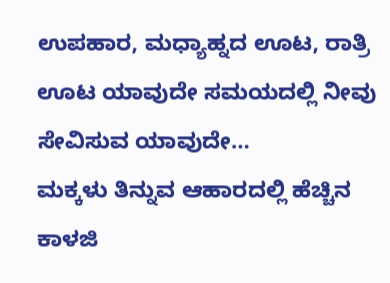ಉಪಹಾರ, ಮಧ್ಯಾಹ್ನದ ಊಟ, ರಾತ್ರಿ ಊಟ ಯಾವುದೇ ಸಮಯದಲ್ಲಿ ನೀವು ಸೇವಿಸುವ ಯಾವುದೇ…
ಮಕ್ಕಳು ತಿನ್ನುವ ಆಹಾರದಲ್ಲಿ ಹೆಚ್ಚಿನ ಕಾಳಜಿ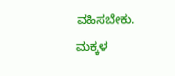ವಹಿಸಬೇಕು. ಮಕ್ಕಳ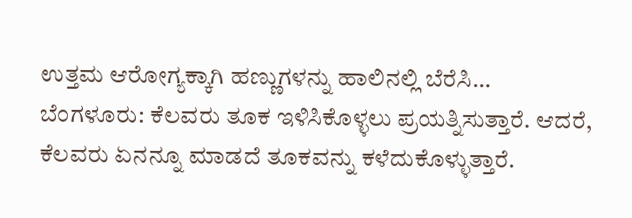ಉತ್ತಮ ಆರೋಗ್ಯಕ್ಕಾಗಿ ಹಣ್ಣುಗಳನ್ನು ಹಾಲಿನಲ್ಲಿ ಬೆರೆಸಿ…
ಬೆಂಗಳೂರು: ಕೆಲವರು ತೂಕ ಇಳಿಸಿಕೊಳ್ಳಲು ಪ್ರಯತ್ನಿಸುತ್ತಾರೆ. ಆದರೆ, ಕೆಲವರು ಏನನ್ನೂ ಮಾಡದೆ ತೂಕವನ್ನು ಕಳೆದುಕೊಳ್ಳುತ್ತಾರೆ.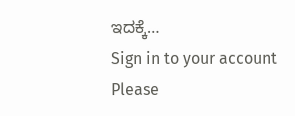ಇದಕ್ಕೆ…
Sign in to your account
Please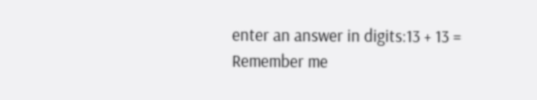enter an answer in digits:13 + 13 =
Remember me